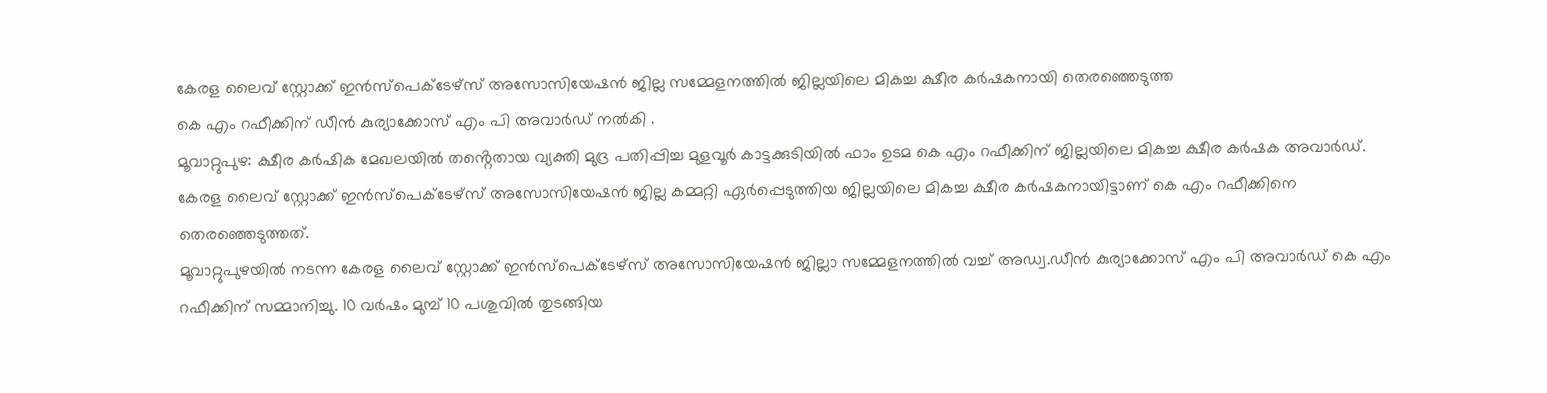കേരള ലൈവ് സ്റ്റോക്ക് ഇൻസ്പെക്ടേഴ്സ് അസോസിയേഷൻ ജില്ല സമ്മേളനത്തിൽ ജില്ലയിലെ മികച്ച ക്ഷീര കർഷകനായി തെരഞ്ഞെടുത്ത
കെ എം റഫീക്കിന് ഡീൻ കുര്യാക്കോസ് എം പി അവാർഡ് നൽകി .
മൂവാറ്റുപുഴ: ക്ഷീര കർഷിക മേഖലയിൽ തൻ്റെതായ വ്യക്തി മുദ്ര പതിപ്പിച്ച മുളവൂർ കാട്ടക്കുടിയിൽ ഫാം ഉടമ കെ എം റഫീക്കിന് ജില്ലയിലെ മികച്ച ക്ഷീര കർഷക അവാർഡ്.
കേരള ലൈവ് സ്റ്റോക്ക് ഇൻസ്പെക്ടേഴ്സ് അസോസിയേഷൻ ജില്ല കമ്മറ്റി ഏർപ്പെടുത്തിയ ജില്ലയിലെ മികച്ച ക്ഷീര കർഷകനായിട്ടാണ് കെ എം റഫീക്കിനെ തെരഞ്ഞെടുത്തത്.
മൂവാറ്റുപുഴയിൽ നടന്ന കേരള ലൈവ് സ്റ്റോക്ക് ഇൻസ്പെക്ടേഴ്സ് അസോസിയേഷൻ ജില്ലാ സമ്മേളനത്തിൽ വച്ച് അഡ്വ.ഡീൻ കുര്യാക്കോസ് എം പി അവാർഡ് കെ എം റഫീക്കിന് സമ്മാനിച്ചു. 10 വർഷം മുമ്പ് 10 പശുവിൽ തുടങ്ങിയ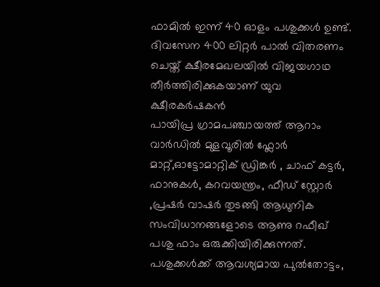ഫാമിൽ ഇന്ന് 40 ഓളം പശുക്കൾ ഉണ്ട്. ദിവസേന 400 ലിറ്റർ പാൽ വിതരണം ചെയ്ത് ക്ഷീരമേഖലയിൽ വിജയഗാഥ തീർത്തിരിക്കുകയാണ് യുവ ക്ഷീരകർഷകൻ
പായിപ്ര ഗ്രാമപഞ്ചായത്ത് ആറാം വാർഡിൽ മുളവൂരിൽ ഫ്ലോർ മാറ്റ്,ഓട്ടോമാറ്റിക് ഡ്രിങ്കർ , ചാഫ് കട്ടർ, ഫാനുകൾ, കറവയന്ത്രം, ഫീഡ് സ്റ്റോർ ,പ്രഷർ വാഷർ തുടങ്ങി ആധുനിക സംവിധാനങ്ങളോടെ ആണു റഫീഖ് പശു ഫാം ഒരുക്കിയിരിക്കുന്നത്. പശുക്കൾക്ക് ആവശ്യമായ പുൽതോട്ടം,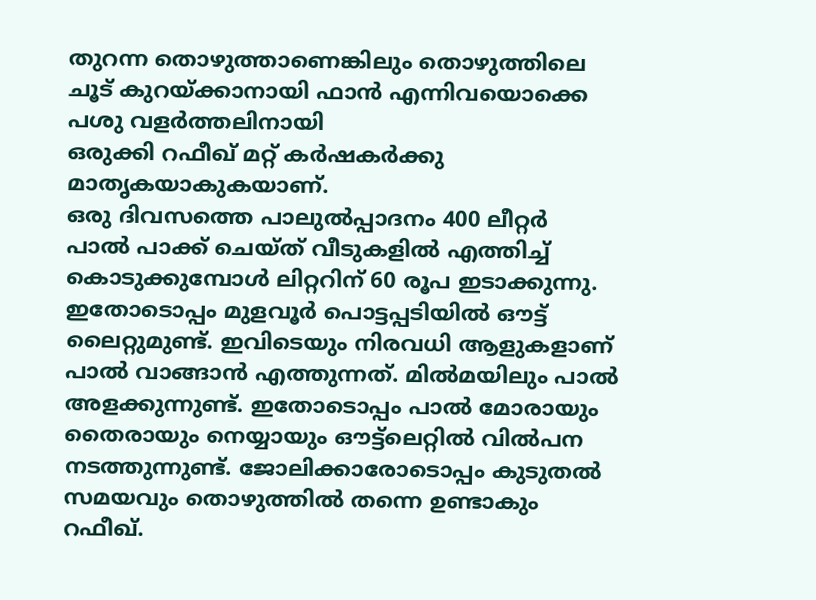തുറന്ന തൊഴുത്താണെങ്കിലും തൊഴുത്തിലെ
ചൂട് കുറയ്ക്കാനായി ഫാൻ എന്നിവയൊക്കെ പശു വളർത്തലിനായി
ഒരുക്കി റഫീഖ് മറ്റ് കർഷകർക്കു മാതൃകയാകുകയാണ്.
ഒരു ദിവസത്തെ പാലുൽപ്പാദനം 400 ലീറ്റർ
പാൽ പാക്ക് ചെയ്ത് വീടുകളിൽ എത്തിച്ച് കൊടുക്കുമ്പോൾ ലിറ്ററിന് 60 രൂപ ഇടാക്കുന്നു. ഇതോടൊപ്പം മുളവൂർ പൊട്ടപ്പടിയിൽ ഔട്ട് ലൈറ്റുമുണ്ട്. ഇവിടെയും നിരവധി ആളുകളാണ് പാൽ വാങ്ങാൻ എത്തുന്നത്. മിൽമയിലും പാൽ അളക്കുന്നുണ്ട്. ഇതോടൊപ്പം പാൽ മോരായും തൈരായും നെയ്യായും ഔട്ട്ലെറ്റിൽ വിൽപന നടത്തുന്നുണ്ട്. ജോലിക്കാരോടൊപ്പം കുടുതൽ സമയവും തൊഴുത്തിൽ തന്നെ ഉണ്ടാകും റഫീഖ്.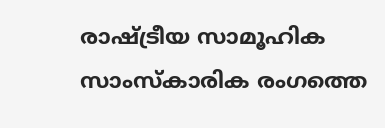രാഷ്ട്രീയ സാമൂഹിക സാംസ്കാരിക രംഗത്തെ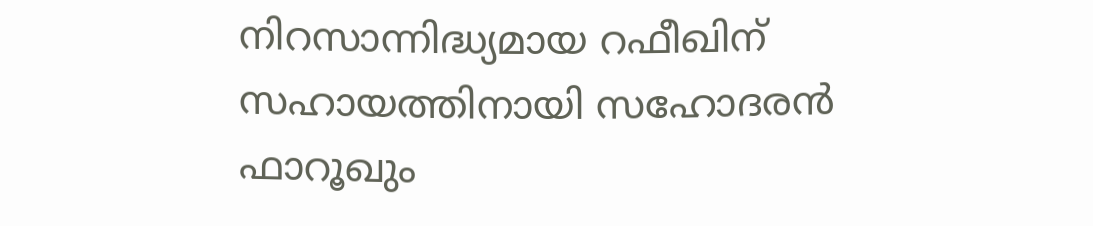നിറസാന്നിദ്ധ്യമായ റഫീഖിന് സഹായത്തിനായി സഹോദരൻ ഫാറൂഖും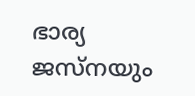ഭാര്യ ജസ്നയും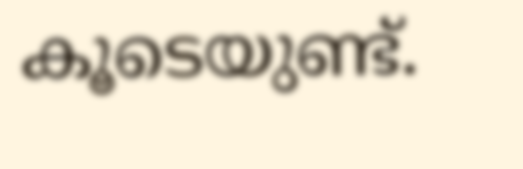കൂടെയുണ്ട്.